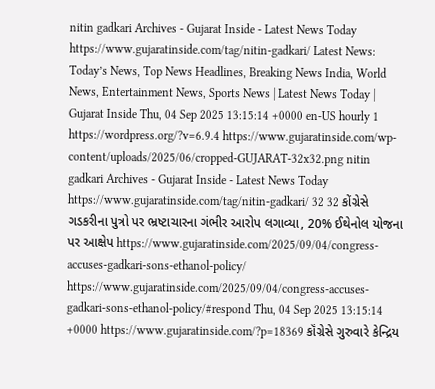nitin gadkari Archives - Gujarat Inside - Latest News Today https://www.gujaratinside.com/tag/nitin-gadkari/ Latest News: Today’s News, Top News Headlines, Breaking News India, World News, Entertainment News, Sports News | Latest News Today | Gujarat Inside Thu, 04 Sep 2025 13:15:14 +0000 en-US hourly 1 https://wordpress.org/?v=6.9.4 https://www.gujaratinside.com/wp-content/uploads/2025/06/cropped-GUJARAT-32x32.png nitin gadkari Archives - Gujarat Inside - Latest News Today https://www.gujaratinside.com/tag/nitin-gadkari/ 32 32 કોંગ્રેસે ગડકરીના પુત્રો પર ભ્રષ્ટાચારના ગંભીર આરોપ લગાવ્યા, 20% ઈથેનોલ યોજના પર આક્ષેપ https://www.gujaratinside.com/2025/09/04/congress-accuses-gadkari-sons-ethanol-policy/ https://www.gujaratinside.com/2025/09/04/congress-accuses-gadkari-sons-ethanol-policy/#respond Thu, 04 Sep 2025 13:15:14 +0000 https://www.gujaratinside.com/?p=18369 કૉંગ્રેસે ગુરુવારે કેન્દ્રિય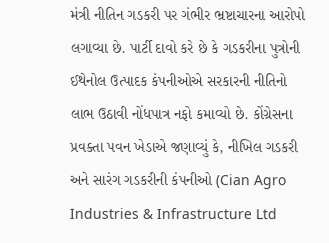મંત્રી નીતિન ગડકરી પર ગંભીર ભ્રષ્ટાચારના આરોપો લગાવ્યા છે. પાર્ટી દાવો કરે છે કે ગડકરીના પુત્રોની ઈથેનોલ ઉત્પાદક કંપનીઓએ સરકારની નીતિનો લાભ ઉઠાવી નોંધપાત્ર નફો કમાવ્યો છે. કોંગ્રેસના પ્રવક્તા પવન ખેડાએ જણાવ્યું કે, નીખિલ ગડકરી અને સારંગ ગડકરીની કંપનીઓ (Cian Agro Industries & Infrastructure Ltd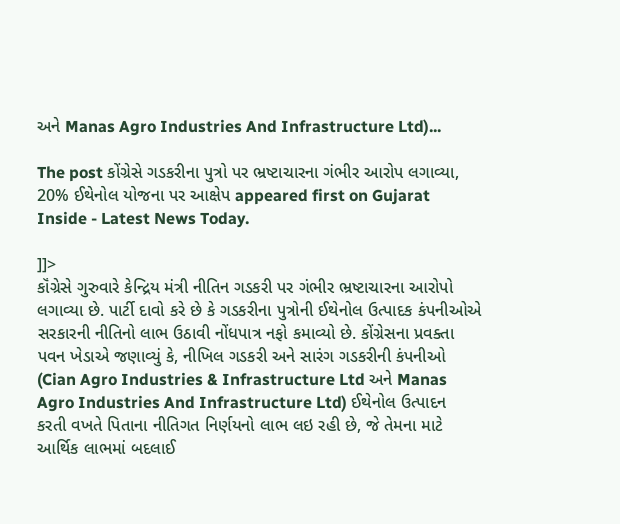અને Manas Agro Industries And Infrastructure Ltd)...

The post કોંગ્રેસે ગડકરીના પુત્રો પર ભ્રષ્ટાચારના ગંભીર આરોપ લગાવ્યા, 20% ઈથેનોલ યોજના પર આક્ષેપ appeared first on Gujarat Inside - Latest News Today.

]]>
કૉંગ્રેસે ગુરુવારે કેન્દ્રિય મંત્રી નીતિન ગડકરી પર ગંભીર ભ્રષ્ટાચારના આરોપો લગાવ્યા છે. પાર્ટી દાવો કરે છે કે ગડકરીના પુત્રોની ઈથેનોલ ઉત્પાદક કંપનીઓએ સરકારની નીતિનો લાભ ઉઠાવી નોંધપાત્ર નફો કમાવ્યો છે. કોંગ્રેસના પ્રવક્તા પવન ખેડાએ જણાવ્યું કે, નીખિલ ગડકરી અને સારંગ ગડકરીની કંપનીઓ (Cian Agro Industries & Infrastructure Ltd અને Manas Agro Industries And Infrastructure Ltd) ઈથેનોલ ઉત્પાદન કરતી વખતે પિતાના નીતિગત નિર્ણયનો લાભ લઇ રહી છે, જે તેમના માટે આર્થિક લાભમાં બદલાઈ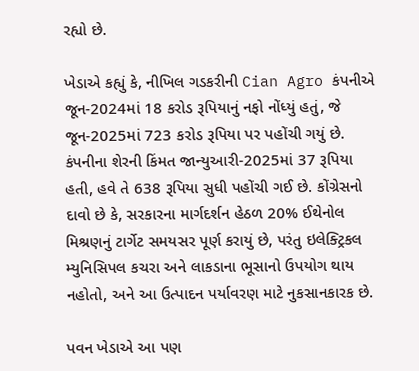રહ્યો છે.

ખેડાએ કહ્યું કે, નીખિલ ગડકરીની Cian Agro કંપનીએ જૂન-2024માં 18 કરોડ રૂપિયાનું નફો નોંધ્યું હતું, જે જૂન-2025માં 723 કરોડ રૂપિયા પર પહોંચી ગયું છે. કંપનીના શેરની કિંમત જાન્યુઆરી-2025માં 37 રૂપિયા હતી, હવે તે 638 રૂપિયા સુધી પહોંચી ગઈ છે. કોંગ્રેસનો દાવો છે કે, સરકારના માર્ગદર્શન હેઠળ 20% ઈથેનોલ મિશ્રણનું ટાર્ગેટ સમયસર પૂર્ણ કરાયું છે, પરંતુ ઇલેક્ટ્રિકલ મ્યુનિસિપલ કચરા અને લાકડાના ભૂસાનો ઉપયોગ થાય નહોતો, અને આ ઉત્પાદન પર્યાવરણ માટે નુકસાનકારક છે.

પવન ખેડાએ આ પણ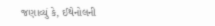જણાવ્યું કે, ઈથેનોલની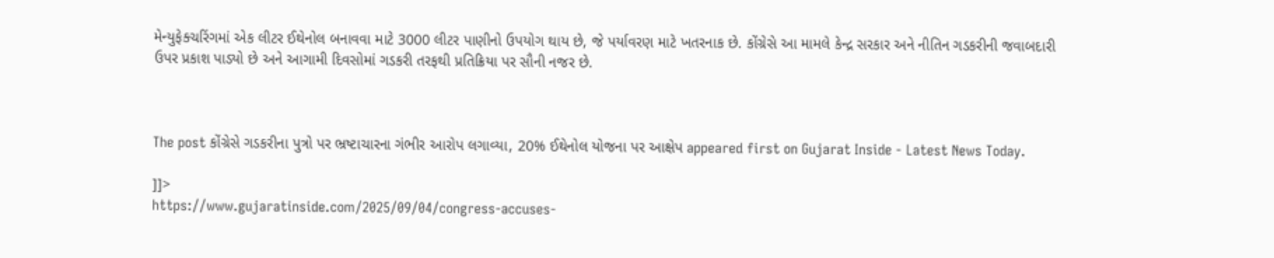મેન્યુફેક્ચરિંગમાં એક લીટર ઈથેનોલ બનાવવા માટે 3000 લીટર પાણીનો ઉપયોગ થાય છે, જે પર્યાવરણ માટે ખતરનાક છે. કોંગ્રેસે આ મામલે કેન્દ્ર સરકાર અને નીતિન ગડકરીની જવાબદારી ઉપર પ્રકાશ પાડ્યો છે અને આગામી દિવસોમાં ગડકરી તરફથી પ્રતિક્રિયા પર સૌની નજર છે.



The post કોંગ્રેસે ગડકરીના પુત્રો પર ભ્રષ્ટાચારના ગંભીર આરોપ લગાવ્યા, 20% ઈથેનોલ યોજના પર આક્ષેપ appeared first on Gujarat Inside - Latest News Today.

]]>
https://www.gujaratinside.com/2025/09/04/congress-accuses-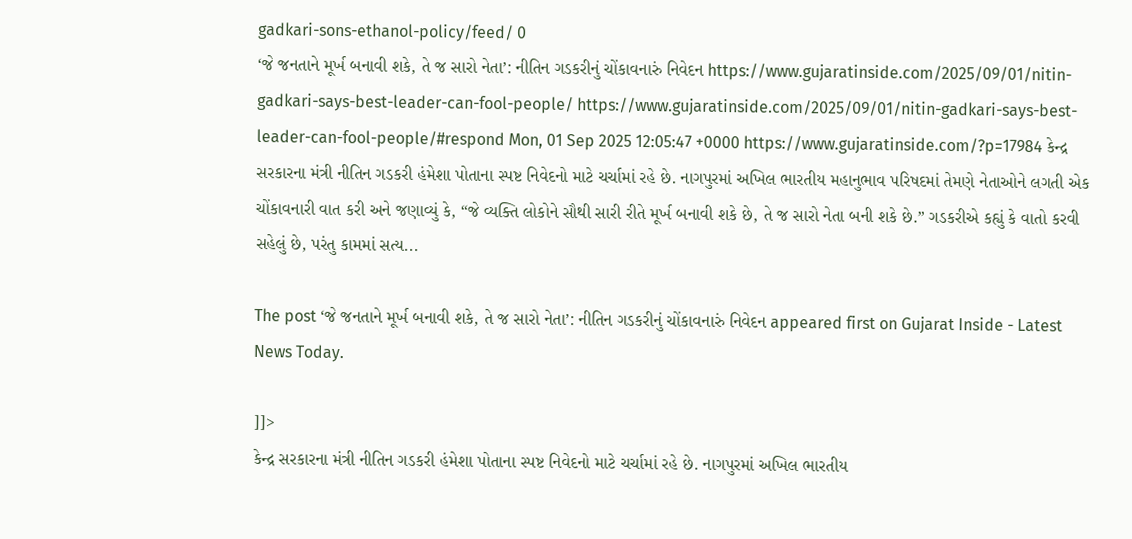gadkari-sons-ethanol-policy/feed/ 0
‘જે જનતાને મૂર્ખ બનાવી શકે, તે જ સારો નેતા’: નીતિન ગડકરીનું ચોંકાવનારું નિવેદન https://www.gujaratinside.com/2025/09/01/nitin-gadkari-says-best-leader-can-fool-people/ https://www.gujaratinside.com/2025/09/01/nitin-gadkari-says-best-leader-can-fool-people/#respond Mon, 01 Sep 2025 12:05:47 +0000 https://www.gujaratinside.com/?p=17984 કેન્દ્ર સરકારના મંત્રી નીતિન ગડકરી હંમેશા પોતાના સ્પષ્ટ નિવેદનો માટે ચર્ચામાં રહે છે. નાગપુરમાં અખિલ ભારતીય મહાનુભાવ પરિષદમાં તેમણે નેતાઓને લગતી એક ચોંકાવનારી વાત કરી અને જણાવ્યું કે, “જે વ્યક્તિ લોકોને સૌથી સારી રીતે મૂર્ખ બનાવી શકે છે, તે જ સારો નેતા બની શકે છે.” ગડકરીએ કહ્યું કે વાતો કરવી સહેલું છે, પરંતુ કામમાં સત્ય...

The post ‘જે જનતાને મૂર્ખ બનાવી શકે, તે જ સારો નેતા’: નીતિન ગડકરીનું ચોંકાવનારું નિવેદન appeared first on Gujarat Inside - Latest News Today.

]]>
કેન્દ્ર સરકારના મંત્રી નીતિન ગડકરી હંમેશા પોતાના સ્પષ્ટ નિવેદનો માટે ચર્ચામાં રહે છે. નાગપુરમાં અખિલ ભારતીય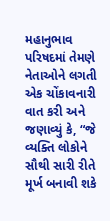મહાનુભાવ પરિષદમાં તેમણે નેતાઓને લગતી એક ચોંકાવનારી વાત કરી અને જણાવ્યું કે, “જે વ્યક્તિ લોકોને સૌથી સારી રીતે મૂર્ખ બનાવી શકે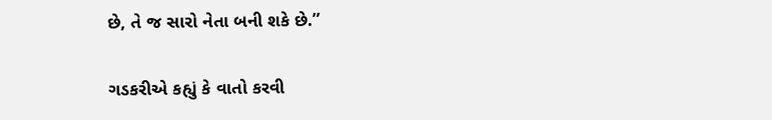છે, તે જ સારો નેતા બની શકે છે.”

ગડકરીએ કહ્યું કે વાતો કરવી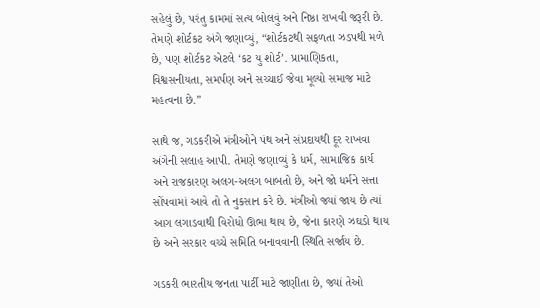સહેલું છે, પરંતુ કામમાં સત્ય બોલવું અને નિષ્ઠા રાખવી જરૂરી છે. તેમણે શોર્ટકટ અંગે જણાવ્યું, “શોર્ટકટથી સફળતા ઝડપથી મળે છે, પણ શોર્ટકટ એટલે ‘કટ યુ શોર્ટ’. પ્રામાણિકતા, વિશ્વસનીયતા, સમર્પણ અને સચ્ચાઈ જેવા મૂલ્યો સમાજ માટે મહત્વના છે.”

સાથે જ, ગડકરીએ મંત્રીઓને પંથ અને સંપ્રદાયથી દૂર રાખવા અંગેની સલાહ આપી. તેમણે જણાવ્યું કે ધર્મ, સામાજિક કાર્ય અને રાજકારણ અલગ-અલગ બાબતો છે, અને જો ધર્મને સત્તા સોંપવામાં આવે તો તે નુકસાન કરે છે. મંત્રીઓ જ્યાં જાય છે ત્યાં આગ લગાડવાથી વિરોધો ઊભા થાય છે, જેના કારણે ઝઘડો થાય છે અને સરકાર વચ્ચે સમિતિ બનાવવાની સ્થિતિ સર્જાય છે.

ગડકરી ભારતીય જનતા પાર્ટી માટે જાણીતા છે, જ્યાં તેઓ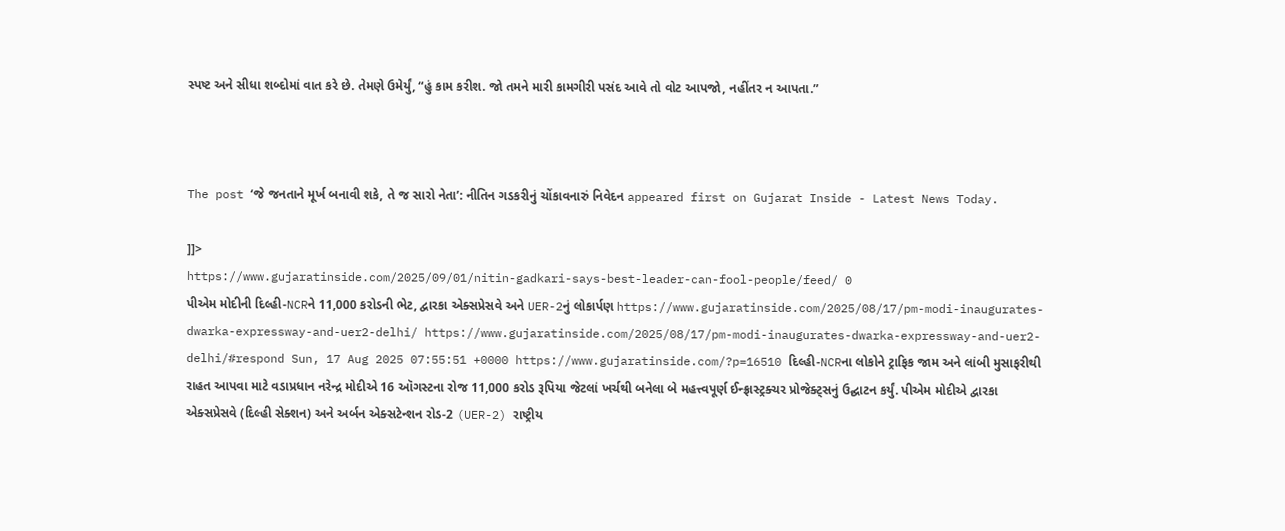સ્પષ્ટ અને સીધા શબ્દોમાં વાત કરે છે. તેમણે ઉમેર્યું, “હું કામ કરીશ. જો તમને મારી કામગીરી પસંદ આવે તો વોટ આપજો, નહીંતર ન આપતા.”



The post ‘જે જનતાને મૂર્ખ બનાવી શકે, તે જ સારો નેતા’: નીતિન ગડકરીનું ચોંકાવનારું નિવેદન appeared first on Gujarat Inside - Latest News Today.

]]>
https://www.gujaratinside.com/2025/09/01/nitin-gadkari-says-best-leader-can-fool-people/feed/ 0
પીએમ મોદીની દિલ્હી-NCRને 11,000 કરોડની ભેટ, દ્વારકા એક્સપ્રેસવે અને UER-2નું લોકાર્પણ https://www.gujaratinside.com/2025/08/17/pm-modi-inaugurates-dwarka-expressway-and-uer2-delhi/ https://www.gujaratinside.com/2025/08/17/pm-modi-inaugurates-dwarka-expressway-and-uer2-delhi/#respond Sun, 17 Aug 2025 07:55:51 +0000 https://www.gujaratinside.com/?p=16510 દિલ્હી-NCRના લોકોને ટ્રાફિક જામ અને લાંબી મુસાફરીથી રાહત આપવા માટે વડાપ્રધાન નરેન્દ્ર મોદીએ 16 ઑગસ્ટના રોજ 11,000 કરોડ રૂપિયા જેટલાં ખર્ચથી બનેલા બે મહત્ત્વપૂર્ણ ઈન્ફ્રાસ્ટ્રક્ચર પ્રોજેક્ટ્સનું ઉદ્ઘાટન કર્યું. પીએમ મોદીએ દ્વારકા એક્સપ્રેસવે (દિલ્હી સેક્શન) અને અર્બન એક્સટેન્શન રોડ-2 (UER-2) રાષ્ટ્રીય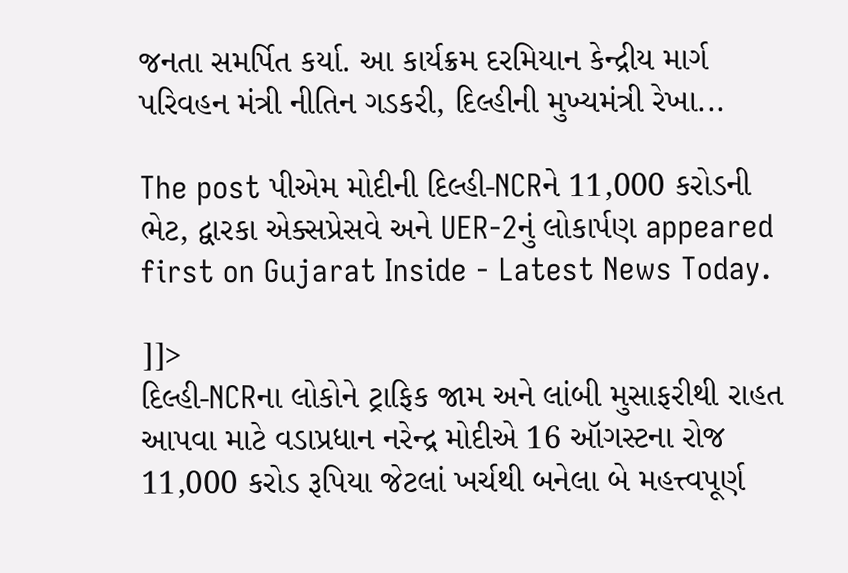જનતા સમર્પિત કર્યા. આ કાર્યક્રમ દરમિયાન કેન્દ્રીય માર્ગ પરિવહન મંત્રી નીતિન ગડકરી, દિલ્હીની મુખ્યમંત્રી રેખા...

The post પીએમ મોદીની દિલ્હી-NCRને 11,000 કરોડની ભેટ, દ્વારકા એક્સપ્રેસવે અને UER-2નું લોકાર્પણ appeared first on Gujarat Inside - Latest News Today.

]]>
દિલ્હી-NCRના લોકોને ટ્રાફિક જામ અને લાંબી મુસાફરીથી રાહત આપવા માટે વડાપ્રધાન નરેન્દ્ર મોદીએ 16 ઑગસ્ટના રોજ 11,000 કરોડ રૂપિયા જેટલાં ખર્ચથી બનેલા બે મહત્ત્વપૂર્ણ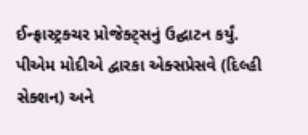ઈન્ફ્રાસ્ટ્રક્ચર પ્રોજેક્ટ્સનું ઉદ્ઘાટન કર્યું. પીએમ મોદીએ દ્વારકા એક્સપ્રેસવે (દિલ્હી સેક્શન) અને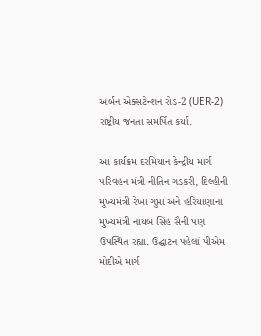અર્બન એક્સટેન્શન રોડ-2 (UER-2) રાષ્ટ્રીય જનતા સમર્પિત કર્યા.

આ કાર્યક્રમ દરમિયાન કેન્દ્રીય માર્ગ પરિવહન મંત્રી નીતિન ગડકરી, દિલ્હીની મુખ્યમંત્રી રેખા ગુપ્તા અને હરિયાણાના મુખ્યમંત્રી નાયબ સિંહ સૈની પણ ઉપસ્થિત રહ્યા. ઉદ્ઘાટન પહેલાં પીએમ મોદીએ માર્ગ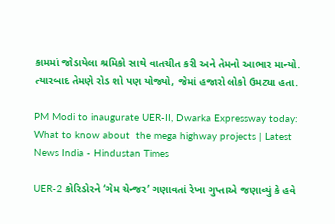કામમાં જોડાયેલા શ્રમિકો સાથે વાતચીત કરી અને તેમનો આભાર માન્યો. ત્યારબાદ તેમણે રોડ શો પણ યોજ્યો, જેમાં હજારો લોકો ઉમટ્યા હતા.

PM Modi to inaugurate UER-II, Dwarka Expressway today: What to know about  the mega highway projects | Latest News India - Hindustan Times

UER-2 કોરિડોરને ‘ગેમ ચેન્જર’ ગણાવતાં રેખા ગુપ્તાએ જણાવ્યું કે હવે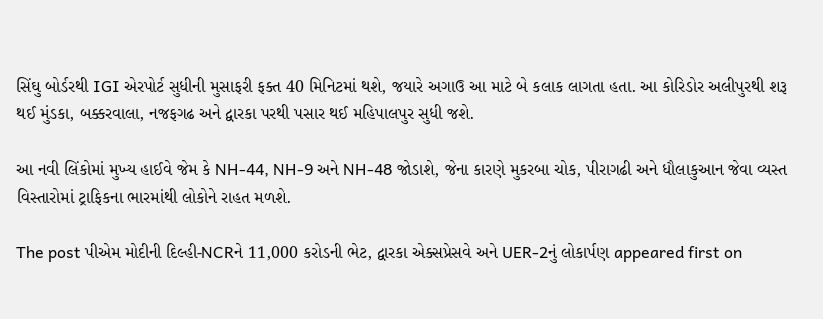સિંઘુ બોર્ડરથી IGI એરપોર્ટ સુધીની મુસાફરી ફક્ત 40 મિનિટમાં થશે, જયારે અગાઉ આ માટે બે કલાક લાગતા હતા. આ કોરિડોર અલીપુરથી શરૂ થઈ મુંડકા, બક્કરવાલા, નજફગઢ અને દ્વારકા પરથી પસાર થઈ મહિપાલપુર સુધી જશે.

આ નવી લિંકોમાં મુખ્ય હાઈવે જેમ કે NH-44, NH-9 અને NH-48 જોડાશે, જેના કારણે મુકરબા ચોક, પીરાગઢી અને ધૌલાકુઆન જેવા વ્યસ્ત વિસ્તારોમાં ટ્રાફિકના ભારમાંથી લોકોને રાહત મળશે.

The post પીએમ મોદીની દિલ્હી-NCRને 11,000 કરોડની ભેટ, દ્વારકા એક્સપ્રેસવે અને UER-2નું લોકાર્પણ appeared first on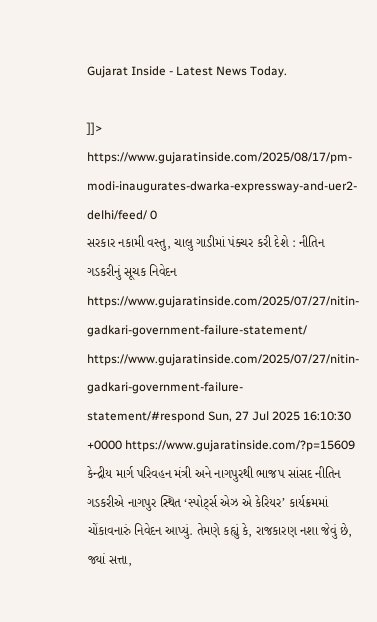Gujarat Inside - Latest News Today.

]]>
https://www.gujaratinside.com/2025/08/17/pm-modi-inaugurates-dwarka-expressway-and-uer2-delhi/feed/ 0
સરકાર નકામી વસ્તુ, ચાલુ ગાડીમાં પંક્ચર કરી દેશે : નીતિન ગડકરીનું સૂચક નિવેદન https://www.gujaratinside.com/2025/07/27/nitin-gadkari-government-failure-statement/ https://www.gujaratinside.com/2025/07/27/nitin-gadkari-government-failure-statement/#respond Sun, 27 Jul 2025 16:10:30 +0000 https://www.gujaratinside.com/?p=15609 કેન્દ્રીય માર્ગ પરિવહન મંત્રી અને નાગપુરથી ભાજપ સાંસદ નીતિન ગડકરીએ નાગપુર સ્થિત ‘સ્પોર્ટ્સ એઝ એ કેરિયર’ કાર્યક્રમમાં ચોંકાવનારું નિવેદન આપ્યું. તેમણે કહ્યું કે, રાજકારણ નશા જેવું છે, જ્યાં સત્તા,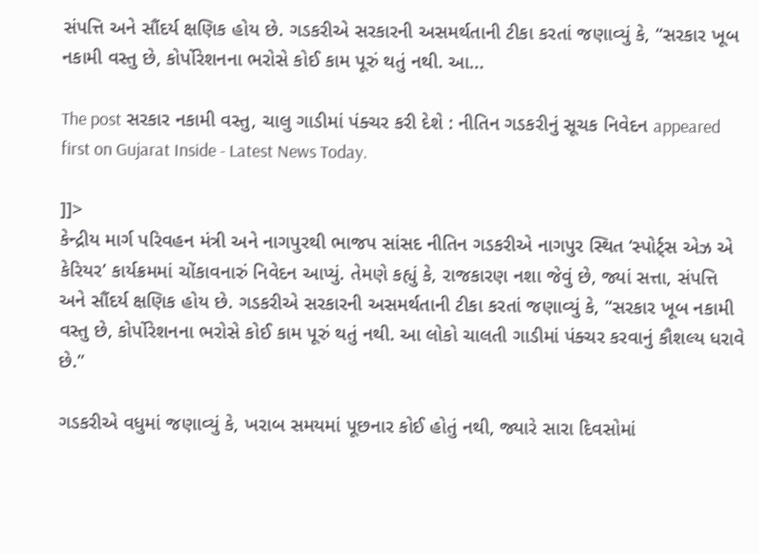સંપત્તિ અને સૌંદર્ય ક્ષણિક હોય છે. ગડકરીએ સરકારની અસમર્થતાની ટીકા કરતાં જણાવ્યું કે, “સરકાર ખૂબ નકામી વસ્તુ છે, કોર્પોરેશનના ભરોસે કોઈ કામ પૂરું થતું નથી. આ...

The post સરકાર નકામી વસ્તુ, ચાલુ ગાડીમાં પંક્ચર કરી દેશે : નીતિન ગડકરીનું સૂચક નિવેદન appeared first on Gujarat Inside - Latest News Today.

]]>
કેન્દ્રીય માર્ગ પરિવહન મંત્રી અને નાગપુરથી ભાજપ સાંસદ નીતિન ગડકરીએ નાગપુર સ્થિત ‘સ્પોર્ટ્સ એઝ એ કેરિયર’ કાર્યક્રમમાં ચોંકાવનારું નિવેદન આપ્યું. તેમણે કહ્યું કે, રાજકારણ નશા જેવું છે, જ્યાં સત્તા, સંપત્તિ અને સૌંદર્ય ક્ષણિક હોય છે. ગડકરીએ સરકારની અસમર્થતાની ટીકા કરતાં જણાવ્યું કે, “સરકાર ખૂબ નકામી વસ્તુ છે, કોર્પોરેશનના ભરોસે કોઈ કામ પૂરું થતું નથી. આ લોકો ચાલતી ગાડીમાં પંક્ચર કરવાનું કૌશલ્ય ધરાવે છે.”

ગડકરીએ વધુમાં જણાવ્યું કે, ખરાબ સમયમાં પૂછનાર કોઈ હોતું નથી, જ્યારે સારા દિવસોમાં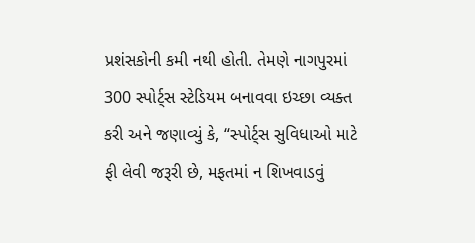પ્રશંસકોની કમી નથી હોતી. તેમણે નાગપુરમાં 300 સ્પોર્ટ્સ સ્ટેડિયમ બનાવવા ઇચ્છા વ્યક્ત કરી અને જણાવ્યું કે, “સ્પોર્ટ્સ સુવિધાઓ માટે ફી લેવી જરૂરી છે, મફતમાં ન શિખવાડવું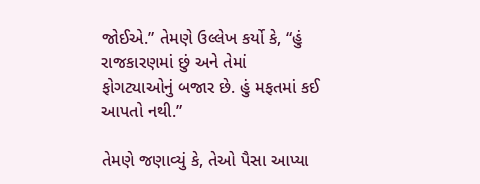જોઈએ.” તેમણે ઉલ્લેખ કર્યો કે, “હું રાજકારણમાં છું અને તેમાં ફોગટ્યાઓનું બજાર છે. હું મફતમાં કઈ આપતો નથી.”

તેમણે જણાવ્યું કે, તેઓ પૈસા આપ્યા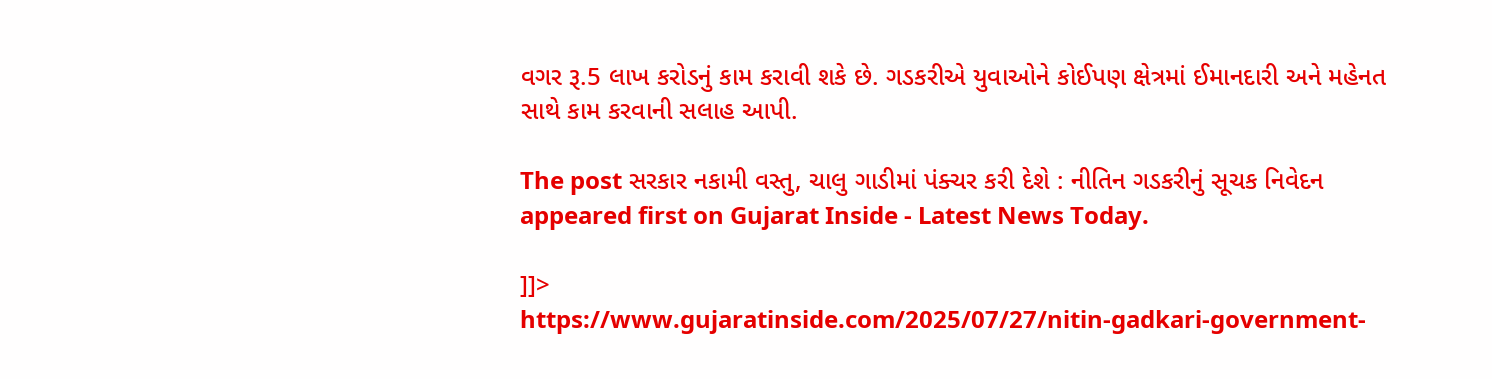વગર રૂ.5 લાખ કરોડનું કામ કરાવી શકે છે. ગડકરીએ યુવાઓને કોઈપણ ક્ષેત્રમાં ઈમાનદારી અને મહેનત સાથે કામ કરવાની સલાહ આપી.

The post સરકાર નકામી વસ્તુ, ચાલુ ગાડીમાં પંક્ચર કરી દેશે : નીતિન ગડકરીનું સૂચક નિવેદન appeared first on Gujarat Inside - Latest News Today.

]]>
https://www.gujaratinside.com/2025/07/27/nitin-gadkari-government-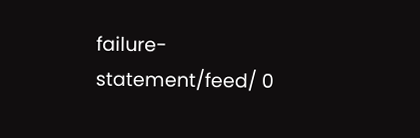failure-statement/feed/ 0